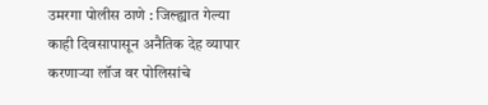उमरगा पोलीस ठाणे : जिल्ह्यात गेल्या काही दिवसापासून अनैतिक देह व्यापार करणाऱ्या लॉज वर पोलिसांचे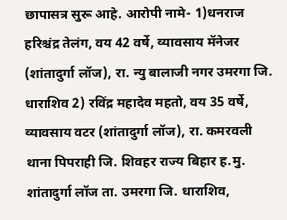छापासत्र सुरू आहे. आरोपी नामे- 1)धनराज हरिश्चंद्र तेलंग, वय 42 वर्षे, व्यावसाय मॅनेजर (शांतादुर्गा लॉज), रा. न्यु बालाजी नगर उमरगा जि. धाराशिव 2) रविंद्र महादेव महतो, वय 35 वर्षे, व्यावसाय वटर (शांतादुर्गा लॉज), रा. कमरवली थाना पिपराही जि. शिवहर राज्य बिहार ह.मु. शांतादुर्गा लॉज ता. उमरगा जि. धाराशिव,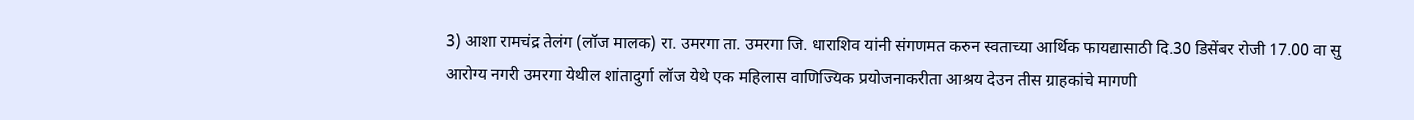3) आशा रामचंद्र तेलंग (लॉज मालक) रा. उमरगा ता. उमरगा जि. धाराशिव यांनी संगणमत करुन स्वताच्या आर्थिक फायद्यासाठी दि.30 डिसेंबर रोजी 17.00 वा सु आरोग्य नगरी उमरगा येथील शांतादुर्गा लॉज येथे एक महिलास वाणिज्यिक प्रयोजनाकरीता आश्रय देउन तीस ग्राहकांचे मागणी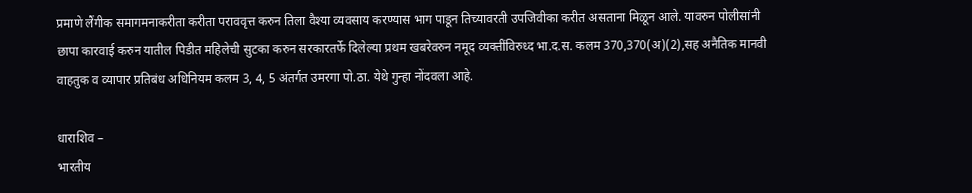प्रमाणे लैंगीक समागमनाकरीता करीता पराववृत्त करुन तिला वैश्या व्यवसाय करण्यास भाग पाडून तिच्यावरती उपजिवीका करीत असताना मिळून आले. यावरुन पोलीसांनी छापा कारवाई करुन यातील पिडीत महिलेची सुटका करुन सरकारतर्फे दिलेल्या प्रथम खबरेवरुन नमूद व्यक्तींविरुध्द भा.द.स. कलम 370,370(अ)(2),सह अनैतिक मानवी वाहतुक व व्यापार प्रतिबंध अधिनियम कलम 3, 4, 5 अंतर्गत उमरगा पो.ठा. येथे गुन्हा नोंदवला आहे.

धाराशिव –
भारतीय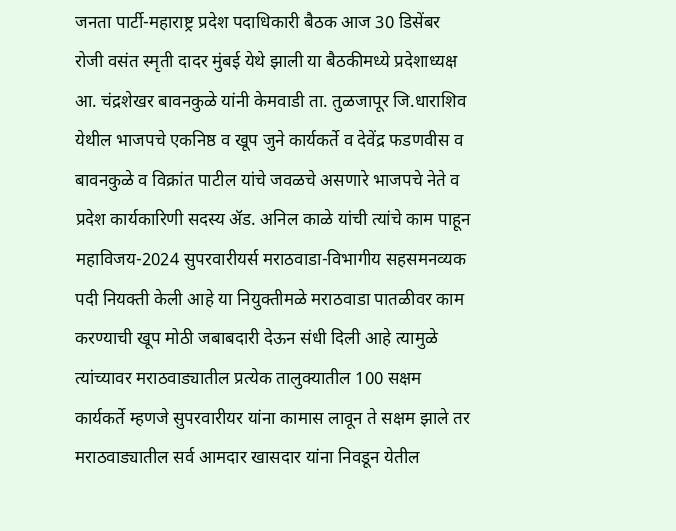जनता पार्टी-महाराष्ट्र प्रदेश पदाधिकारी बैठक आज 30 डिसेंबर रोजी वसंत स्मृती दादर मुंबई येथे झाली या बैठकीमध्ये प्रदेशाध्यक्ष आ. चंद्रशेखर बावनकुळे यांनी केमवाडी ता. तुळजापूर जि.धाराशिव येथील भाजपचे एकनिष्ठ व खूप जुने कार्यकर्ते व देवेंद्र फडणवीस व बावनकुळे व विक्रांत पाटील यांचे जवळचे असणारे भाजपचे नेते व प्रदेश कार्यकारिणी सदस्य ॲड. अनिल काळे यांची त्यांचे काम पाहून महाविजय-2024 सुपरवारीयर्स मराठवाडा-विभागीय सहसमनव्यक पदी नियक्ती केली आहे या नियुक्तीमळे मराठवाडा पातळीवर काम करण्याची खूप मोठी जबाबदारी देऊन संधी दिली आहे त्यामुळे त्यांच्यावर मराठवाड्यातील प्रत्येक तालुक्यातील 100 सक्षम कार्यकर्ते म्हणजे सुपरवारीयर यांना कामास लावून ते सक्षम झाले तर मराठवाड्यातील सर्व आमदार खासदार यांना निवडून येतील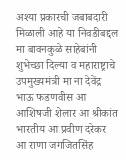अश्या प्रकारची जबाबदारी मिळाली आहे या निवडीबद्दल मा बावनकुळे साहेबांनी शुभेच्छा दिल्या व महाराष्ट्राचे उपमुख्यमंत्री मा ना देवेंद्र भाऊ फडणवीस आ आशिषजी शेलार आ श्रीकांत भारतीय आ प्रवीण दरेकर आ राणा जगजितसिंह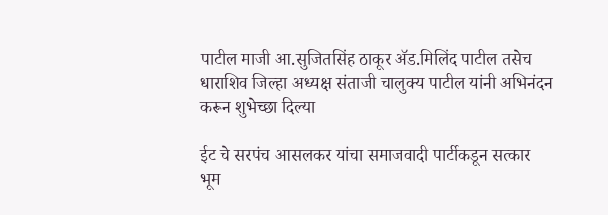पाटील माजी आ.सुजितसिंह ठाकूर ॲड.मिलिंद पाटील तसेच धाराशिव जिल्हा अध्यक्ष संताजी चालुक्य पाटील यांनी अभिनंदन करून शुभेच्छा दिल्या

ईट चे सरपंच आसलकर यांचा समाजवादी पार्टीकडून सत्कार
भूम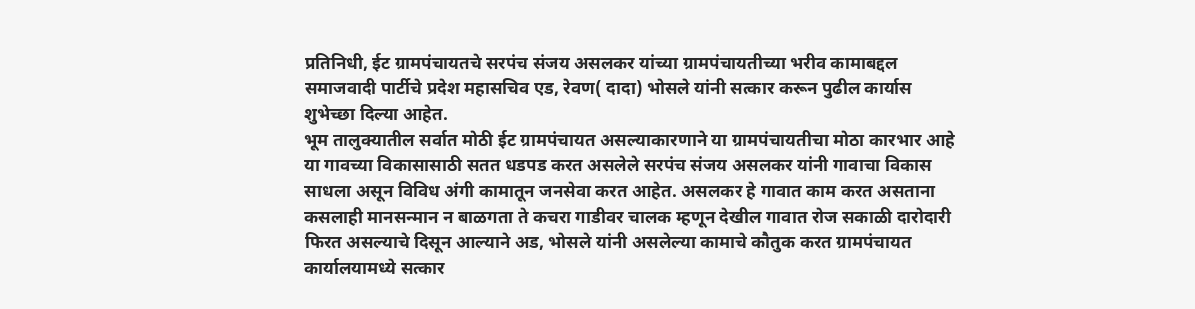प्रतिनिधी, ईट ग्रामपंचायतचे सरपंच संजय असलकर यांच्या ग्रामपंचायतीच्या भरीव कामाबद्दल समाजवादी पार्टीचे प्रदेश महासचिव एड, रेवण( दादा) भोसले यांनी सत्कार करून पुढील कार्यास शुभेच्छा दिल्या आहेत.
भूम तालुक्यातील सर्वात मोठी ईट ग्रामपंचायत असल्याकारणाने या ग्रामपंचायतीचा मोठा कारभार आहे या गावच्या विकासासाठी सतत धडपड करत असलेले सरपंच संजय असलकर यांनी गावाचा विकास साधला असून विविध अंगी कामातून जनसेवा करत आहेत. असलकर हे गावात काम करत असताना कसलाही मानसन्मान न बाळगता ते कचरा गाडीवर चालक म्हणून देखील गावात रोज सकाळी दारोदारी फिरत असल्याचे दिसून आल्याने अड, भोसले यांनी असलेल्या कामाचे कौतुक करत ग्रामपंचायत कार्यालयामध्ये सत्कार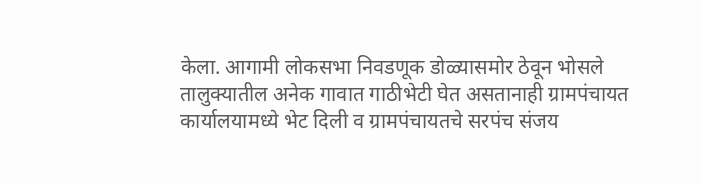केला. आगामी लोकसभा निवडणूक डोळ्यासमोर ठेवून भोसले तालुक्यातील अनेक गावात गाठीभेटी घेत असतानाही ग्रामपंचायत कार्यालयामध्ये भेट दिली व ग्रामपंचायतचे सरपंच संजय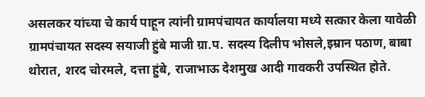असलकर यांच्या चे कार्य पाहून त्यांनी ग्रामपंचायत कार्यालया मध्ये सत्कार केला यावेळी ग्रामपंचायत सदस्य सयाजी हुंबे माजी ग्रा.प. सदस्य दिलीप भोसले,इम्रान पठाण, बाबा थोरात, शरद चोरमले, दत्ता हुंबे, राजाभाऊ देशमुख आदी गावकरी उपस्थित होते.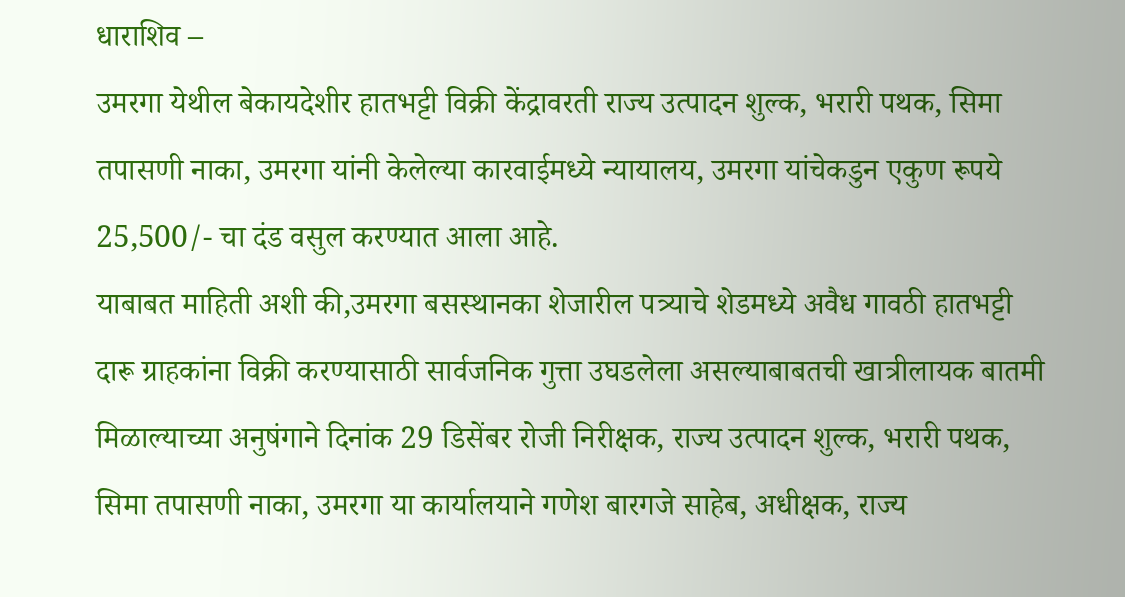धाराशिव –
उमरगा येथील बेकायदेशीर हातभट्टी विक्री केंद्रावरती राज्य उत्पादन शुल्क, भरारी पथक, सिमा तपासणी नाका, उमरगा यांनी केलेल्या कारवाईमध्ये न्यायालय, उमरगा यांचेकडुन एकुण रूपये 25,500/- चा दंड वसुल करण्यात आला आहे.
याबाबत माहिती अशी की,उमरगा बसस्थानका शेजारील पत्र्याचे शेडमध्ये अवैध गावठी हातभट्टी दारू ग्राहकांना विक्री करण्यासाठी सार्वजनिक गुत्ता उघडलेला असल्याबाबतची खात्रीलायक बातमी मिळाल्याच्या अनुषंगाने दिनांक 29 डिसेंबर रोजी निरीक्षक, राज्य उत्पादन शुल्क, भरारी पथक, सिमा तपासणी नाका, उमरगा या कार्यालयाने गणेश बारगजे साहेब, अधीक्षक, राज्य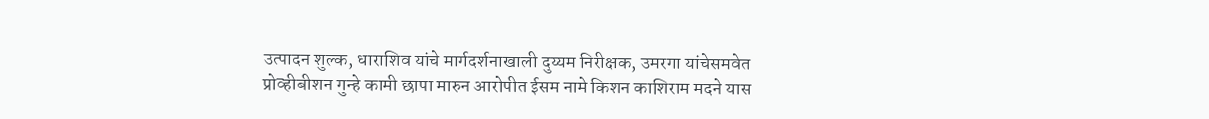उत्पादन शुल्क, धाराशिव यांचे मार्गदर्शनाखाली दुय्यम निरीक्षक, उमरगा यांचेसमवेत प्रोव्हीबीशन गुन्हे कामी छापा मारुन आरोपीत ईसम नामे किशन काशिराम मदने यास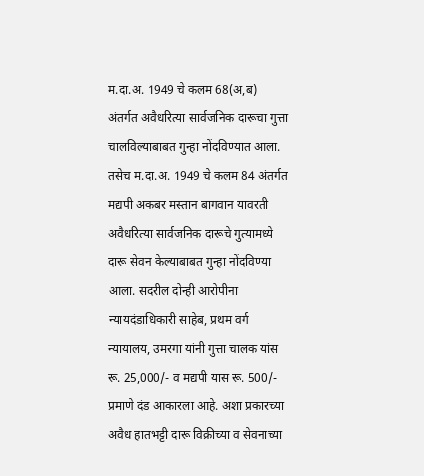म.दा.अ. 1949 चे कलम 68(अ,ब) अंतर्गत अवैधरित्या सार्वजनिक दारूचा गुत्ता चालविल्याबाबत गुन्हा नोंदविण्यात आला. तसेच म.दा.अ. 1949 चे कलम 84 अंतर्गत मद्यपी अकबर मस्तान बागवान यावरती अवैधरित्या सार्वजनिक दारूचे गुत्यामध्ये दारू सेवन केल्याबाबत गुन्हा नोंदविण्या आला. सदरील दोन्ही आरोपीना
न्यायदंडाधिकारी साहेब, प्रथम वर्ग न्यायालय, उमरगा यांनी गुत्ता चालक यांस रू. 25,000/- व मद्यपी यास रू. 500/- प्रमाणे दंड आकारला आहे. अशा प्रकारच्या अवैध हातभट्टी दारू विक्रीच्या व सेवनाच्या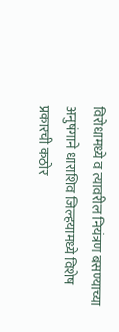विरोधामध्ये व त्यावरील नियंत्रण बसण्याच्या अनुषंगाने धाराशिव जिल्हयामध्ये विशेष प्रकारची कठोर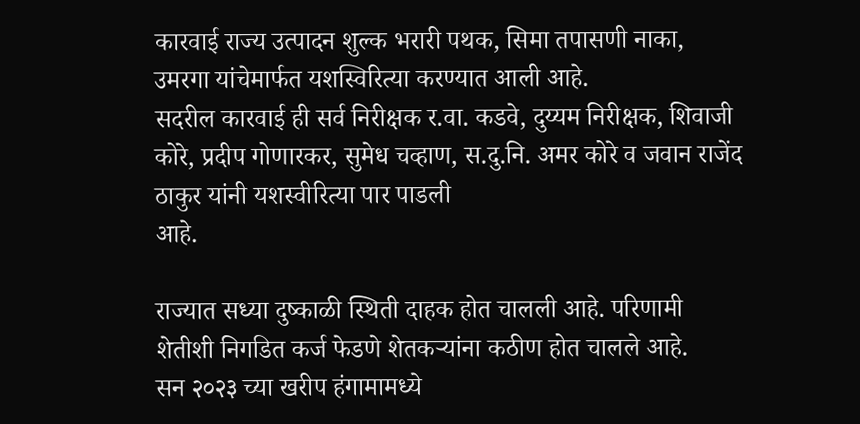कारवाई राज्य उत्पादन शुल्क भरारी पथक, सिमा तपासणी नाका, उमरगा यांचेमार्फत यशस्विरित्या करण्यात आली आहे.
सदरील कारवाई ही सर्व निरीक्षक र.वा. कडवे, दुय्यम निरीक्षक, शिवाजी कोरे, प्रदीप गोणारकर, सुमेध चव्हाण, स.दु.नि. अमर कोरे व जवान राजेंद ठाकुर यांनी यशस्वीरित्या पार पाडली
आहे.

राज्यात सध्या दुष्काळी स्थिती दाहक होत चालली आहे. परिणामी शेतीशी निगडित कर्ज फेडणे शेतकऱ्यांना कठीण होत चालले आहे.
सन २०२३ च्या खरीप हंगामामध्ये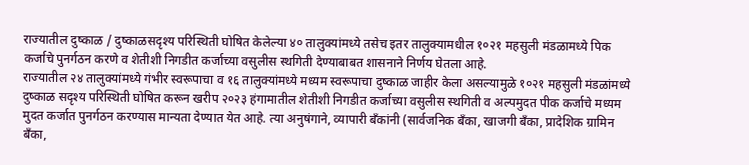राज्यातील दुष्काळ / दुष्काळसदृश्य परिस्थिती घोषित केलेल्या ४० तालुक्यांमध्ये तसेच इतर तालुक्यामधील १०२१ महसुली मंडळामध्ये पिक कर्जाचे पुनर्गठन करणे व शेतीशी निगडीत कर्जाच्या वसुलीस स्थगिती देण्याबाबत शासनाने निर्णय घेतला आहे.
राज्यातील २४ तालुक्यांमध्ये गंभीर स्वरूपाचा व १६ तालुक्यांमध्ये मध्यम स्वरूपाचा दुष्काळ जाहीर केला असल्यामुळे १०२१ महसुली मंडळांमध्ये दुष्काळ सदृश्य परिस्थिती घोषित करून खरीप २०२३ हंगामातील शेतीशी निगडीत कर्जाच्या वसुलीस स्थगिती व अल्पमुदत पीक कर्जाचे मध्यम मुदत कर्जात पुनर्गठन करण्यास मान्यता देण्यात येत आहे. त्या अनुषंगाने, व्यापारी बँकांनी (सार्वजनिक बँका, खाजगी बँका, प्रादेशिक ग्रामिन बँका,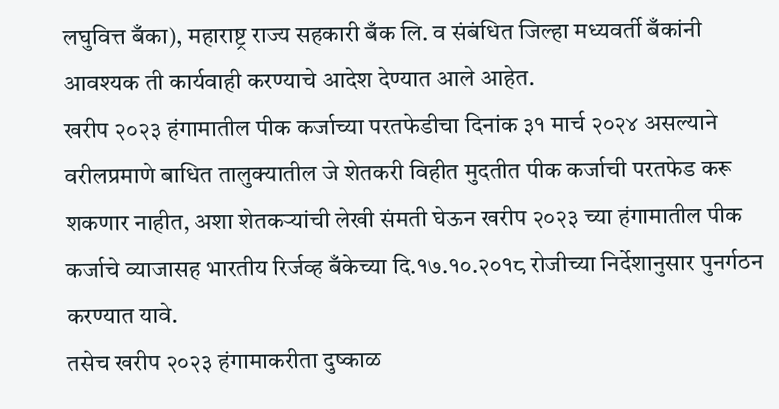लघुवित्त बँका), महाराष्ट्र राज्य सहकारी बँक लि. व संबंधित जिल्हा मध्यवर्ती बँकांनी आवश्यक ती कार्यवाही करण्याचे आदेश देण्यात आले आहेत.
खरीप २०२३ हंगामातील पीक कर्जाच्या परतफेडीचा दिनांक ३१ मार्च २०२४ असल्याने वरीलप्रमाणे बाधित तालुक्यातील जे शेतकरी विहीत मुदतीत पीक कर्जाची परतफेड करू शकणार नाहीत, अशा शेतकऱ्यांची लेखी संमती घेऊन खरीप २०२३ च्या हंगामातील पीक कर्जाचे व्याजासह भारतीय रिर्जव्ह बँकेच्या दि.१७.१०.२०१८ रोजीच्या निर्देशानुसार पुनर्गठन करण्यात यावे.
तसेच खरीप २०२३ हंगामाकरीता दुष्काळ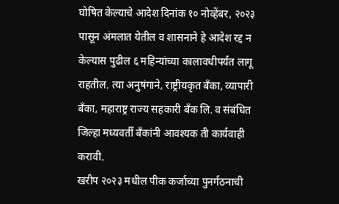घोषित केल्याचे आदेश दिनांक १० नोव्हेंबर, २०२३ पासून अंमलात येतील व शासनाने हे आदेश रद्द न केल्यास पुढील ६ महिन्यांच्या कालावधीपर्यंत लागू राहतील. त्या अनुषंगाने, राष्ट्रीयकृत बँका, व्यापारी बँका, महाराष्ट्र राज्य सहकारी बँक लि. व संबंधित जिल्हा मध्यवर्ती बँकांनी आवश्यक ती कार्यवाही करावी.
खरीप २०२३ मधील पीक कर्जाच्या पुनर्गठनाची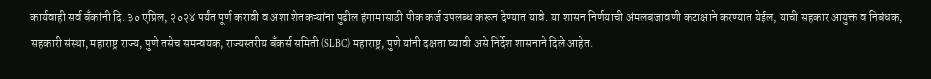कार्यवाही सर्व बँकांनी दि. ३० एप्रिल, २०२४ पर्यंत पूर्ण करावी व अशा शेतकऱ्यांना पुढील हंगामासाठी पीक कर्ज उपलब्ध करून देण्यात यावे. या शासन निर्णयाची अंमलबजावणी कटाक्षाने करण्यात येईल, याची सहकार आयुक्त व निबंधक, सहकारी संस्था, महाराष्ट्र राज्य, पुणे तसेच समन्वयक, राज्यस्तरीय बँकर्स समिती (SLBC) महाराष्ट्र, पुणे यांनी दक्षता घ्यावी असे निर्देश शासनाने दिले आहेत.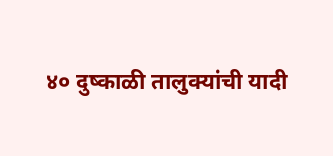४० दुष्काळी तालुक्यांची यादी